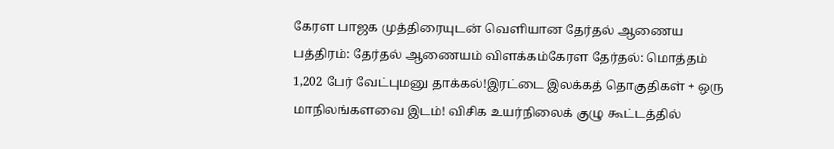கேரள பாஜக முத்திரையுடன் வெளியான தேர்தல் ஆணைய பத்திரம்: தேர்தல் ஆணையம் விளக்கம்கேரள தேர்தல்: மொத்தம் 1,202 பேர் வேட்புமனு தாக்கல்!இரட்டை இலக்கத் தொகுதிகள் + ஒரு மாநிலங்களவை இடம்! விசிக உயர்நிலைக் குழு கூட்டத்தில்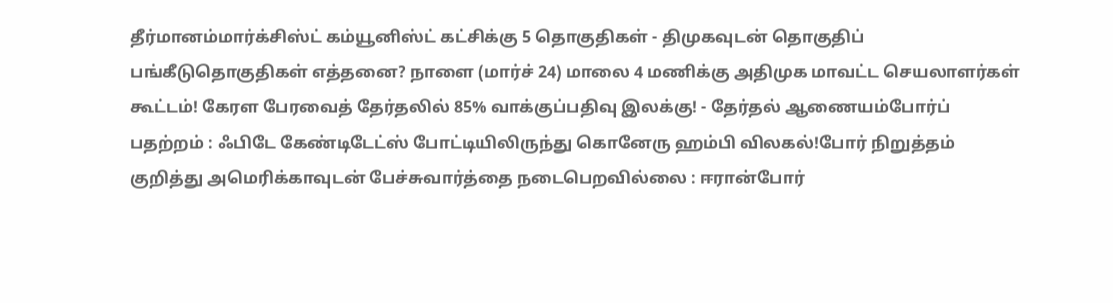தீர்மானம்மார்க்சிஸ்ட் கம்யூனிஸ்ட் கட்சிக்கு 5 தொகுதிகள் - திமுகவுடன் தொகுதிப் பங்கீடுதொகுதிகள் எத்தனை? நாளை (மார்ச் 24) மாலை 4 மணிக்கு அதிமுக மாவட்ட செயலாளர்கள் கூட்டம்! கேரள பேரவைத் தேர்தலில் 85% வாக்குப்பதிவு இலக்கு! - தேர்தல் ஆணையம்போர்ப் பதற்றம் : ஃபிடே கேண்டிடேட்ஸ் போட்டியிலிருந்து கொனேரு ஹம்பி விலகல்!போர் நிறுத்தம் குறித்து அமெரிக்காவுடன் பேச்சுவார்த்தை நடைபெறவில்லை : ஈரான்போர்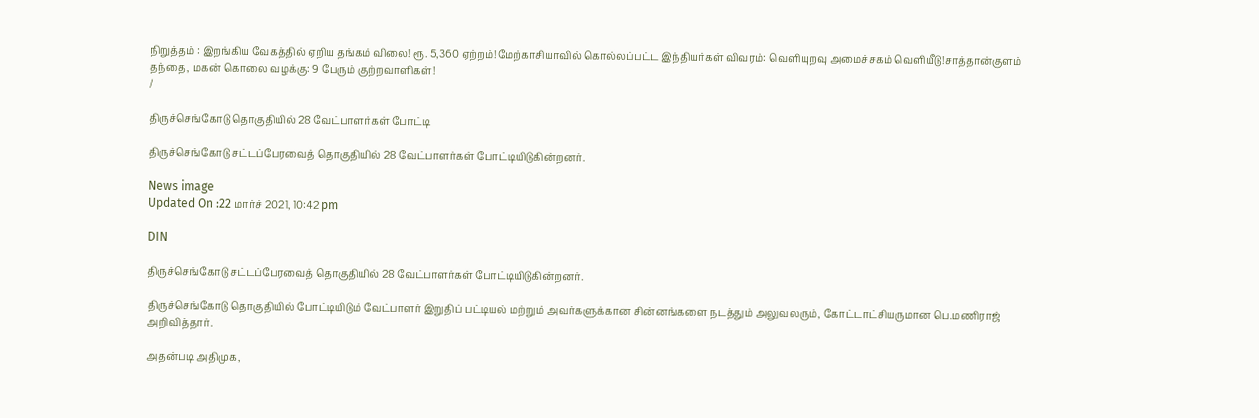நிறுத்தம் : இறங்கிய வேகத்தில் ஏறிய தங்கம் விலை! ரூ. 5,360 ஏற்றம்!மேற்காசியாவில் கொல்லப்பட்ட இந்தியர்கள் விவரம்: வெளியுறவு அமைச்சகம் வெளியீடு!சாத்தான்குளம் தந்தை, மகன் கொலை வழக்கு: 9 பேரும் குற்றவாளிகள்!
/

திருச்செங்கோடு தொகுதியில் 28 வேட்பாளர்கள் போட்டி

திருச்செங்கோடு சட்டப்பேரவைத் தொகுதியில் 28 வேட்பாளர்கள் போட்டியிடுகின்றனர்.

News image
Updated On :22 மார்ச் 2021, 10:42 pm

DIN

திருச்செங்கோடு சட்டப்பேரவைத் தொகுதியில் 28 வேட்பாளர்கள் போட்டியிடுகின்றனர்.

திருச்செங்கோடு தொகுதியில் போட்டியிடும் வேட்பாளர் இறுதிப் பட்டியல் மற்றும் அவர்களுக்கான சின்னங்களை நடத்தும் அலுவலரும், கோட்டாட்சியருமான பெ.மணிராஜ் அறிவித்தார்.

அதன்படி அதிமுக,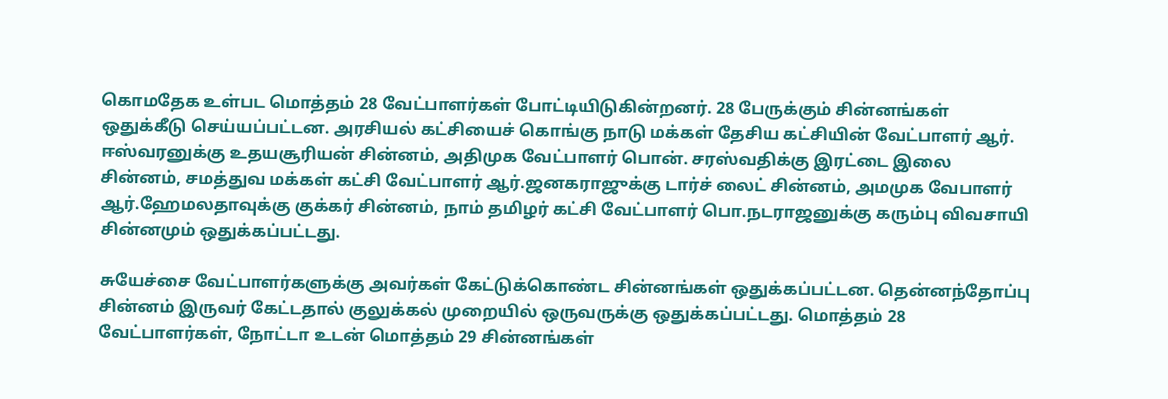கொமதேக உள்பட மொத்தம் 28 வேட்பாளர்கள் போட்டியிடுகின்றனர். 28 பேருக்கும் சின்னங்கள் ஒதுக்கீடு செய்யப்பட்டன. அரசியல் கட்சியைச் கொங்கு நாடு மக்கள் தேசிய கட்சியின் வேட்பாளர் ஆர். ஈஸ்வரனுக்கு உதயசூரியன் சின்னம், அதிமுக வேட்பாளர் பொன். சரஸ்வதிக்கு இரட்டை இலை சின்னம், சமத்துவ மக்கள் கட்சி வேட்பாளர் ஆர்.ஜனகராஜுக்கு டார்ச் லைட் சின்னம், அமமுக வேபாளர் ஆர்.ஹேமலதாவுக்கு குக்கர் சின்னம், நாம் தமிழர் கட்சி வேட்பாளர் பொ.நடராஜனுக்கு கரும்பு விவசாயி சின்னமும் ஒதுக்கப்பட்டது.

சுயேச்சை வேட்பாளர்களுக்கு அவர்கள் கேட்டுக்கொண்ட சின்னங்கள் ஒதுக்கப்பட்டன. தென்னந்தோப்பு சின்னம் இருவர் கேட்டதால் குலுக்கல் முறையில் ஒருவருக்கு ஒதுக்கப்பட்டது. மொத்தம் 28 வேட்பாளர்கள், நோட்டா உடன் மொத்தம் 29 சின்னங்கள்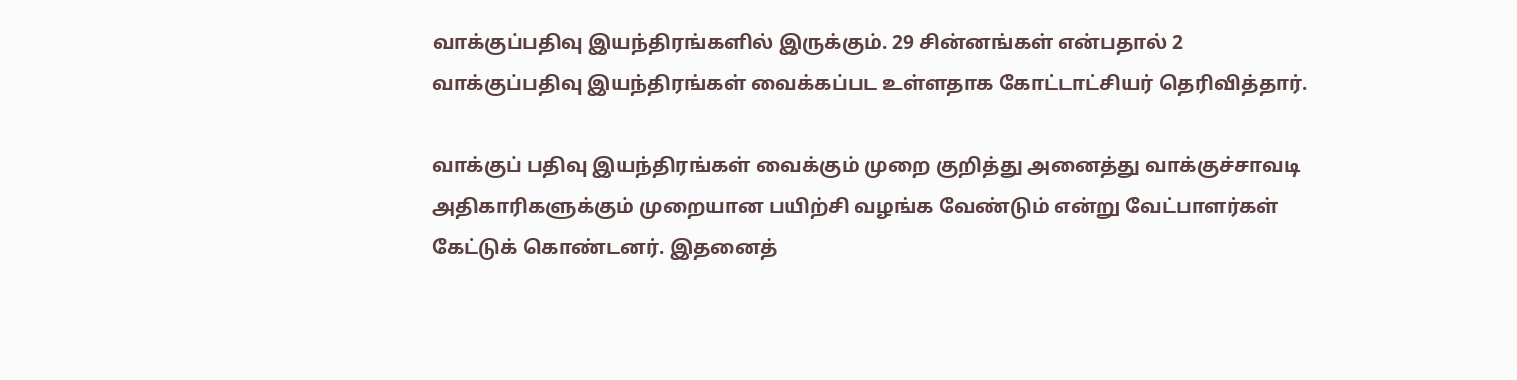வாக்குப்பதிவு இயந்திரங்களில் இருக்கும். 29 சின்னங்கள் என்பதால் 2 வாக்குப்பதிவு இயந்திரங்கள் வைக்கப்பட உள்ளதாக கோட்டாட்சியர் தெரிவித்தார்.

வாக்குப் பதிவு இயந்திரங்கள் வைக்கும் முறை குறித்து அனைத்து வாக்குச்சாவடி அதிகாரிகளுக்கும் முறையான பயிற்சி வழங்க வேண்டும் என்று வேட்பாளர்கள் கேட்டுக் கொண்டனர். இதனைத்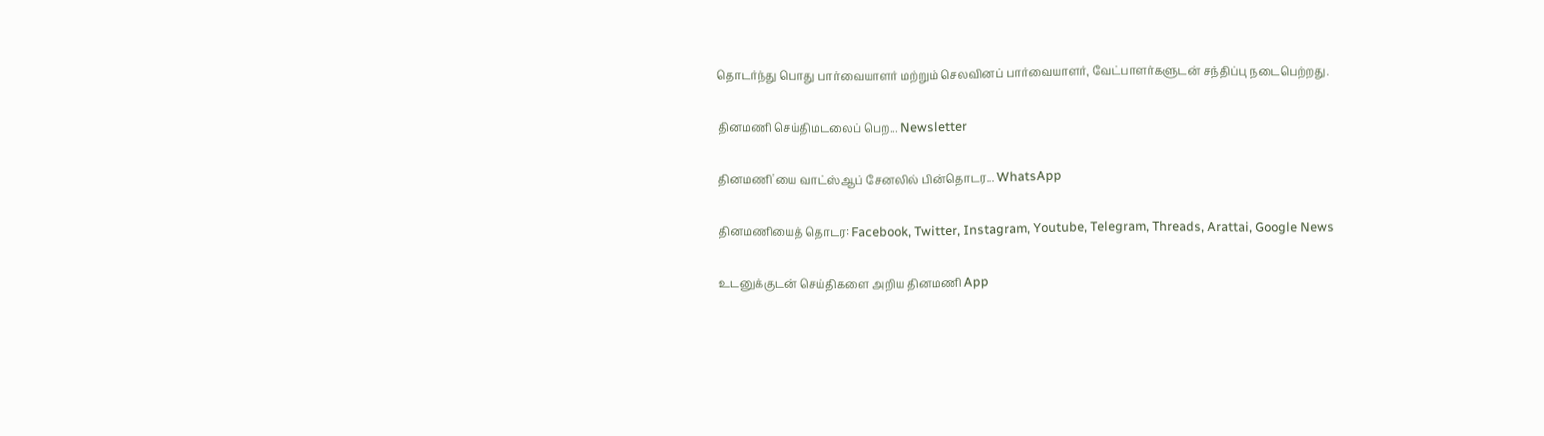தொடர்ந்து பொது பார்வையாளர் மற்றும் செலவினப் பார்வையாளர், வேட்பாளர்களுடன் சந்திப்பு நடைபெற்றது.

தினமணி செய்திமடலைப் பெற... Newsletter

தினமணி'யை வாட்ஸ்ஆப் சேனலில் பின்தொடர... WhatsApp

தினமணியைத் தொடர: Facebook, Twitter, Instagram, Youtube, Telegram, Threads, Arattai, Google News

உடனுக்குடன் செய்திகளை அறிய தினமணி App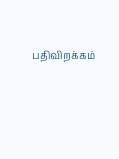பதிவிறக்கம்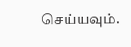செய்யவும்.